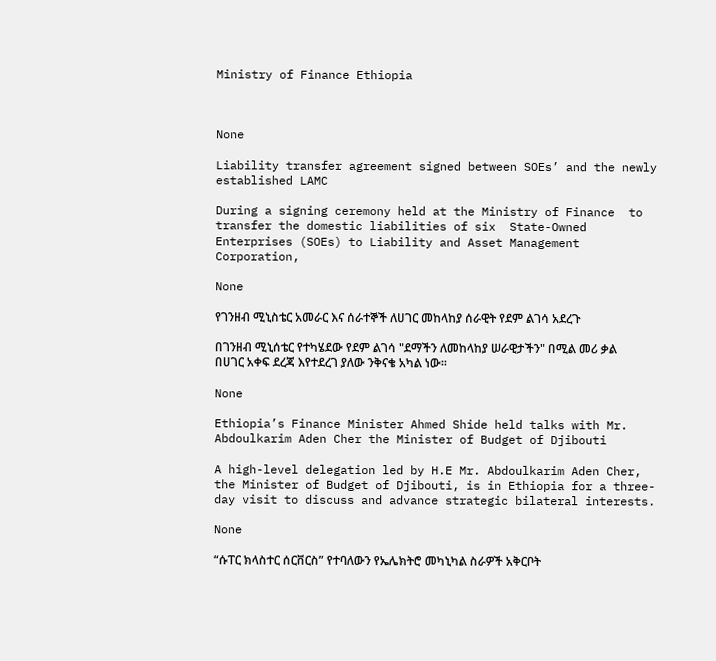Ministry of Finance Ethiopia



None

Liability transfer agreement signed between SOEs’ and the newly established LAMC

During a signing ceremony held at the Ministry of Finance  to transfer the domestic liabilities of six  State-Owned Enterprises (SOEs) to Liability and Asset Management Corporation,

None

የገንዘብ ሚኒስቴር አመራር እና ሰራተኞች ለሀገር መከላከያ ሰራዊት የደም ልገሳ አደረጉ

በገንዘብ ሚኒሰቴር የተካሄደው የደም ልገሳ "ደማችን ለመከላከያ ሠራዊታችን" በሚል መሪ ቃል በሀገር አቀፍ ደረጃ እየተደረገ ያለው ንቅናቄ አካል ነው፡፡

None

Ethiopia’s Finance Minister Ahmed Shide held talks with Mr. Abdoulkarim Aden Cher the Minister of Budget of Djibouti

A high-level delegation led by H.E Mr. Abdoulkarim Aden Cher, the Minister of Budget of Djibouti, is in Ethiopia for a three-day visit to discuss and advance strategic bilateral interests.

None

“ሱፐር ክላስተር ሰርቨርስ” የተባለውን የኤሌክትሮ መካኒካል ስራዎች አቅርቦት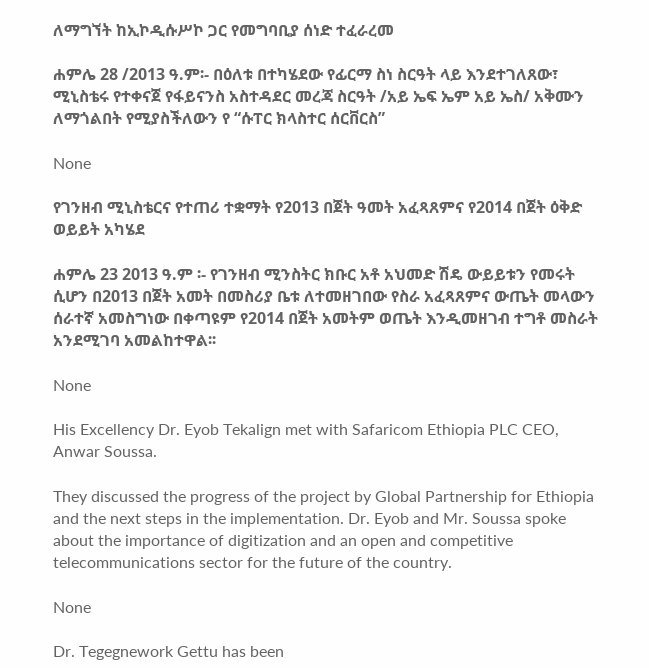ለማግኘት ከኢኮዲሱሥኮ ጋር የመግባቢያ ሰነድ ተፈራረመ

ሐምሌ 28 /2013 ዓ.ም፡- በዕለቱ በተካሄደው የፊርማ ስነ ስርዓት ላይ እንደተገለጸው፣ ሚኒስቴሩ የተቀናጀ የፋይናንስ አስተዳደር መረጃ ስርዓት /አይ ኤፍ ኤም አይ ኤስ/ አቅሙን ለማጎልበት የሚያስችለውን የ “ሱፐር ክላስተር ሰርቨርስ”

None

የገንዘብ ሚኒስቴርና የተጠሪ ተቋማት የ2013 በጀት ዓመት አፈጻጸምና የ2014 በጀት ዕቅድ ወይይት አካሄደ

ሐምሌ 23 2013 ዓ.ም ፡- የገንዘብ ሚንስትር ክቡር አቶ አህመድ ሽዴ ውይይቱን የመሩት ሲሆን በ2013 በጀት አመት በመስሪያ ቤቱ ለተመዘገበው የስራ አፈጻጸምና ውጤት መላውን ሰራተኛ አመስግነው በቀጣዩም የ2014 በጀት አመትም ወጤት እንዲመዘገብ ተግቶ መስራት አንደሚገባ አመልከተዋል፡፡

None

His Excellency Dr. Eyob Tekalign met with Safaricom Ethiopia PLC CEO, Anwar Soussa.

They discussed the progress of the project by Global Partnership for Ethiopia and the next steps in the implementation. Dr. Eyob and Mr. Soussa spoke about the importance of digitization and an open and competitive telecommunications sector for the future of the country.

None

Dr. Tegegnework Gettu has been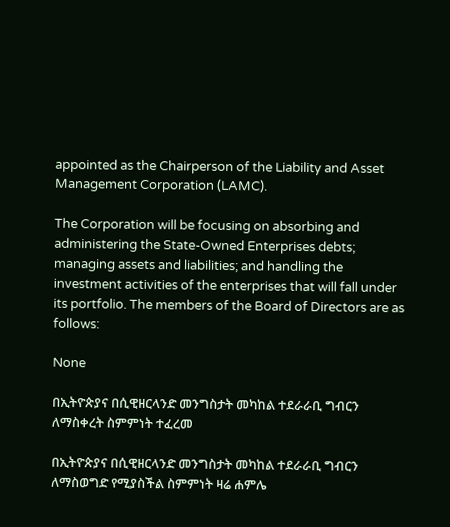appointed as the Chairperson of the Liability and Asset Management Corporation (LAMC).

The Corporation will be focusing on absorbing and administering the State-Owned Enterprises debts; managing assets and liabilities; and handling the investment activities of the enterprises that will fall under its portfolio. The members of the Board of Directors are as follows:

None

በኢትዮጵያና በሲዊዘርላንድ መንግስታት መካከል ተደራራቢ ግብርን ለማስቀረት ስምምነት ተፈረመ

በኢትዮጵያና በሲዊዘርላንድ መንግስታት መካከል ተደራራቢ ግብርን ለማስወግድ የሚያስችል ስምምነት ዛሬ ሐምሌ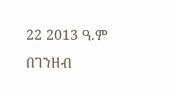22 2013 ዓ.ም በገንዘብ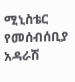ሚኒስቴር የመሰብሰቢያ አዳራሽ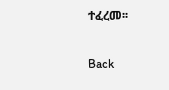ተፈረመ፡፡

Back